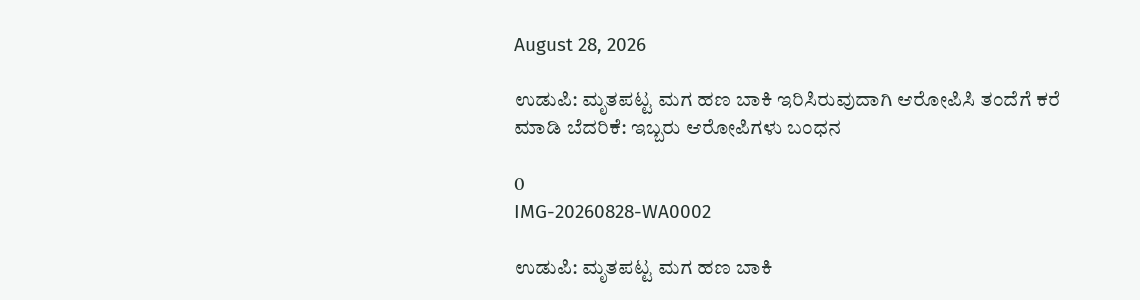August 28, 2026

ಉಡುಪಿ: ಮೃತಪಟ್ಟ ಮಗ ಹಣ ಬಾಕಿ ಇರಿಸಿರುವುದಾಗಿ ಆರೋಪಿಸಿ ತಂದೆಗೆ ಕರೆ ಮಾಡಿ ಬೆದರಿಕೆ: ಇಬ್ಬರು ಆರೋಪಿಗಳು ಬಂಧನ

0
IMG-20260828-WA0002

ಉಡುಪಿ: ಮೃತಪಟ್ಟ ಮಗ ಹಣ ಬಾಕಿ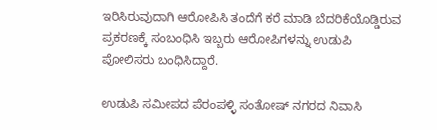ಇರಿಸಿರುವುದಾಗಿ ಆರೋಪಿಸಿ ತಂದೆಗೆ ಕರೆ ಮಾಡಿ ಬೆದರಿಕೆಯೊಡ್ಡಿರುವ ಪ್ರಕರಣಕ್ಕೆ ಸಂಬಂಧಿಸಿ ಇಬ್ಬರು ಆರೋಪಿಗಳನ್ನು ಉಡುಪಿ ಪೋಲಿಸರು ಬಂಧಿಸಿದ್ದಾರೆ.

ಉಡುಪಿ ಸಮೀಪದ ಪೆರಂಪಳ್ಳಿ ಸಂತೋಷ್ ನಗರದ ನಿವಾಸಿ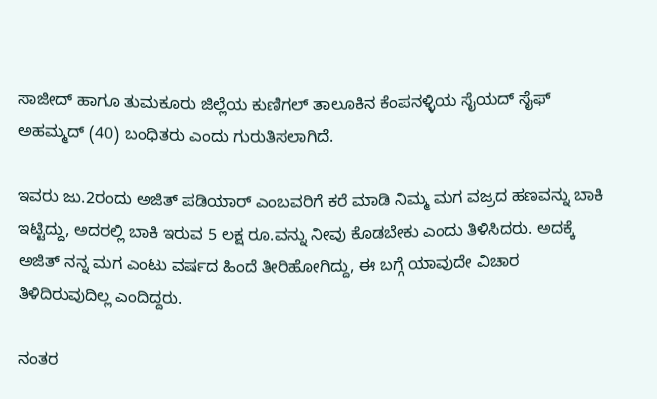ಸಾಜೀದ್ ಹಾಗೂ ತುಮಕೂರು ಜಿಲ್ಲೆಯ ಕುಣಿಗಲ್ ತಾಲೂಕಿನ ಕೆಂಪನಳ್ಳಿಯ ಸೈಯದ್ ಸೈಫ್ ಅಹಮ್ಮದ್ (40) ಬಂಧಿತರು ಎಂದು ಗುರುತಿಸಲಾಗಿದೆ.

ಇವರು ಜು.2ರಂದು ಅಜಿತ್ ಪಡಿಯಾರ್‌ ಎಂಬವರಿಗೆ ಕರೆ ಮಾಡಿ ನಿಮ್ಮ ಮಗ ವಜ್ರದ ಹಣವನ್ನು ಬಾಕಿ ಇಟ್ಟಿದ್ದು, ಅದರಲ್ಲಿ ಬಾಕಿ ಇರುವ 5 ಲಕ್ಷ ರೂ.ವನ್ನು ನೀವು ಕೊಡಬೇಕು ಎಂದು ತಿಳಿಸಿದರು. ಅದಕ್ಕೆ ಅಜಿತ್ ನನ್ನ ಮಗ ಎಂಟು ವರ್ಷದ ಹಿಂದೆ ತೀರಿಹೋಗಿದ್ದು, ಈ ಬಗ್ಗೆ ಯಾವುದೇ ವಿಚಾರ ತಿಳಿದಿರುವುದಿಲ್ಲ ಎಂದಿದ್ದರು.

ನಂತರ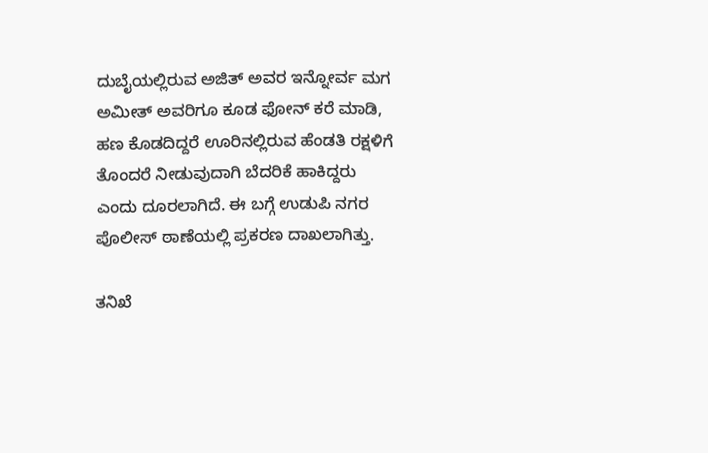ದುಬೈಯಲ್ಲಿರುವ ಅಜಿತ್ ಅವರ ಇನ್ನೋರ್ವ ಮಗ ಅಮೀತ್ ಅವರಿಗೂ ಕೂಡ ಫೋನ್ ಕರೆ ಮಾಡಿ, ಹಣ ಕೊಡದಿದ್ದರೆ ಊರಿನಲ್ಲಿರುವ ಹೆಂಡತಿ ರಕ್ಷಳಿಗೆ ತೊಂದರೆ ನೀಡುವುದಾಗಿ ಬೆದರಿಕೆ ಹಾಕಿದ್ದರು ಎಂದು ದೂರಲಾಗಿದೆ. ಈ ಬಗ್ಗೆ ಉಡುಪಿ ನಗರ ಪೊಲೀಸ್ ಠಾಣೆಯಲ್ಲಿ ಪ್ರಕರಣ ದಾಖಲಾಗಿತ್ತು.

ತನಿಖೆ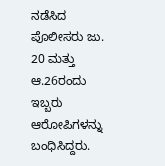ನಡೆಸಿದ ಪೊಲೀಸರು ಜು. 20 ಮತ್ತು ಆ.26ರಂದು ಇಬ್ಬರು ಆರೋಪಿಗಳನ್ನು ಬಂಧಿಸಿದ್ದರು.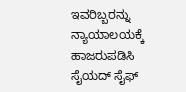ಇವರಿಬ್ಬರನ್ನು ನ್ಯಾಯಾಲಯಕ್ಕೆ ಹಾಜರುಪಡಿಸಿ ಸೈಯದ್ ಸೈಫ್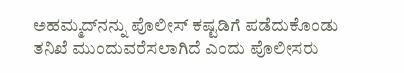ಅಹಮ್ಮದ್‌ನನ್ನು ಪೊಲೀಸ್ ಕಷ್ಟಡಿಗೆ ಪಡೆದುಕೊಂಡು ತನಿಖೆ ಮುಂದುವರೆಸಲಾಗಿದೆ ಎಂದು ಪೊಲೀಸರು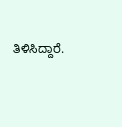ತಿಳಿಸಿದ್ದಾರೆ.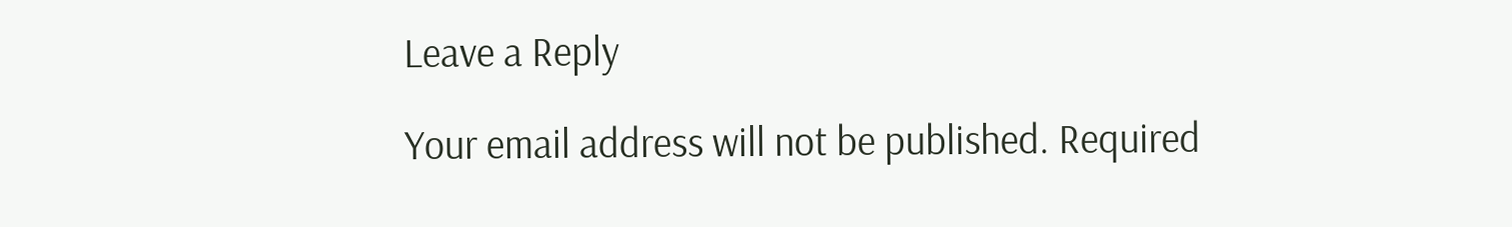Leave a Reply

Your email address will not be published. Required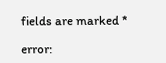fields are marked *

error: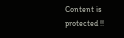Content is protected !!